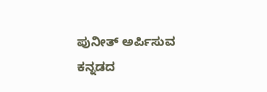ಪುನೀತ್ ಅರ್ಪಿಸುವ ಕನ್ನಡದ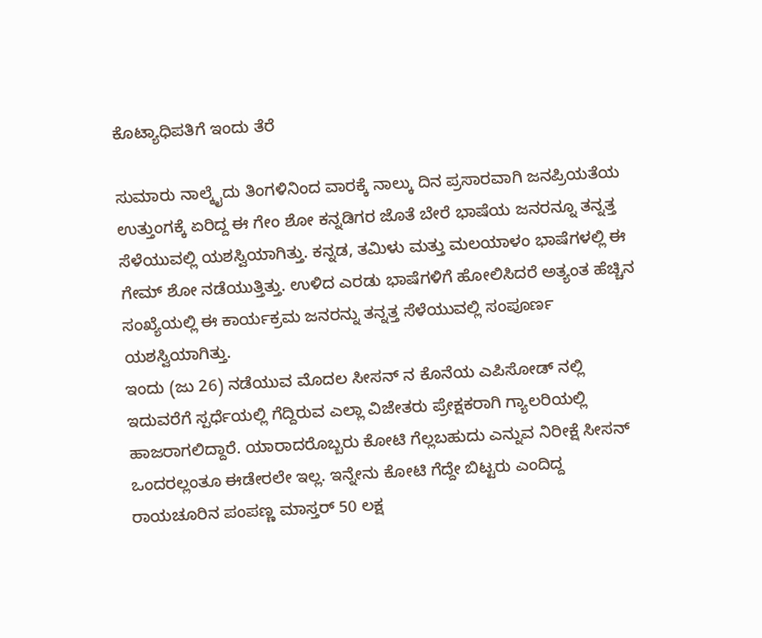ಕೊಟ್ಯಾಧಿಪತಿಗೆ ಇಂದು ತೆರೆ

ಸುಮಾರು ನಾಲ್ಕೈದು ತಿಂಗಳಿನಿಂದ ವಾರಕ್ಕೆ ನಾಲ್ಕು ದಿನ ಪ್ರಸಾರವಾಗಿ ಜನಪ್ರಿಯತೆಯ ಉತ್ತುಂಗಕ್ಕೆ ಏರಿದ್ದ ಈ ಗೇಂ ಶೋ ಕನ್ನಡಿಗರ ಜೊತೆ ಬೇರೆ ಭಾಷೆಯ ಜನರನ್ನೂ ತನ್ನತ್ತ ಸೆಳೆಯುವಲ್ಲಿ ಯಶಸ್ವಿಯಾಗಿತ್ತು. ಕನ್ನಡ, ತಮಿಳು ಮತ್ತು ಮಲಯಾಳಂ ಭಾಷೆಗಳಲ್ಲಿ ಈ ಗೇಮ್ ಶೋ ನಡೆಯುತ್ತಿತ್ತು. ಉಳಿದ ಎರಡು ಭಾಷೆಗಳಿಗೆ ಹೋಲಿಸಿದರೆ ಅತ್ಯಂತ ಹೆಚ್ಚಿನ ಸಂಖ್ಯೆಯಲ್ಲಿ ಈ ಕಾರ್ಯಕ್ರಮ ಜನರನ್ನು ತನ್ನತ್ತ ಸೆಳೆಯುವಲ್ಲಿ ಸಂಪೂರ್ಣ ಯಶಸ್ವಿಯಾಗಿತ್ತು.
ಇಂದು (ಜು 26) ನಡೆಯುವ ಮೊದಲ ಸೀಸನ್ ನ ಕೊನೆಯ ಎಪಿಸೋಡ್ ನಲ್ಲಿ ಇದುವರೆಗೆ ಸ್ಪರ್ಧೆಯಲ್ಲಿ ಗೆದ್ದಿರುವ ಎಲ್ಲಾ ವಿಜೇತರು ಪ್ರೇಕ್ಷಕರಾಗಿ ಗ್ಯಾಲರಿಯಲ್ಲಿ ಹಾಜರಾಗಲಿದ್ದಾರೆ. ಯಾರಾದರೊಬ್ಬರು ಕೋಟಿ ಗೆಲ್ಲಬಹುದು ಎನ್ನುವ ನಿರೀಕ್ಷೆ ಸೀಸನ್ ಒಂದರಲ್ಲಂತೂ ಈಡೇರಲೇ ಇಲ್ಲ. ಇನ್ನೇನು ಕೋಟಿ ಗೆದ್ದೇ ಬಿಟ್ಟರು ಎಂದಿದ್ದ ರಾಯಚೂರಿನ ಪಂಪಣ್ಣ ಮಾಸ್ತರ್ 50 ಲಕ್ಷ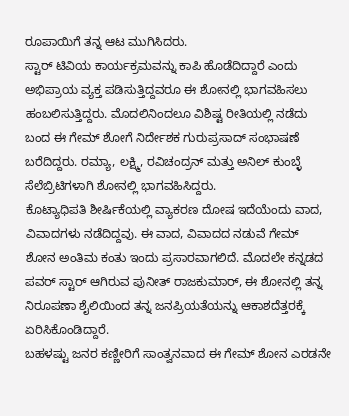ರೂಪಾಯಿಗೆ ತನ್ನ ಆಟ ಮುಗಿಸಿದರು.
ಸ್ಟಾರ್ ಟಿವಿಯ ಕಾರ್ಯಕ್ರಮವನ್ನು ಕಾಪಿ ಹೊಡೆದಿದ್ದಾರೆ ಎಂದು ಅಭಿಪ್ರಾಯ ವ್ಯಕ್ತ ಪಡಿಸುತ್ತಿದ್ದವರೂ ಈ ಶೋನಲ್ಲಿ ಭಾಗವಹಿಸಲು ಹಂಬಲಿಸುತ್ತಿದ್ದರು. ಮೊದಲಿನಿಂದಲೂ ವಿಶಿಷ್ಟ ರೀತಿಯಲ್ಲಿ ನಡೆದು ಬಂದ ಈ ಗೇಮ್ ಶೋಗೆ ನಿರ್ದೇಶಕ ಗುರುಪ್ರಸಾದ್ ಸಂಭಾಷಣೆ ಬರೆದಿದ್ದರು. ರಮ್ಯಾ, ಲಕ್ಷ್ಮಿ, ರವಿಚಂದ್ರನ್ ಮತ್ತು ಅನಿಲ್ ಕುಂಬ್ಳೆ ಸೆಲೆಬ್ರಿಟಿಗಳಾಗಿ ಶೋನಲ್ಲಿ ಭಾಗವಹಿಸಿದ್ದರು.
ಕೊಟ್ಯಾಧಿಪತಿ ಶೀರ್ಷಿಕೆಯಲ್ಲಿ ವ್ಯಾಕರಣ ದೋಷ ಇದೆಯೆಂದು ವಾದ, ವಿವಾದಗಳು ನಡೆದಿದ್ದವು. ಈ ವಾದ, ವಿವಾದದ ನಡುವೆ ಗೇಮ್ ಶೋನ ಅಂತಿಮ ಕಂತು ಇಂದು ಪ್ರಸಾರವಾಗಲಿದೆ. ಮೊದಲೇ ಕನ್ನಡದ ಪವರ್ ಸ್ಟಾರ್ ಆಗಿರುವ ಪುನೀತ್ ರಾಜಕುಮಾರ್, ಈ ಶೋನಲ್ಲಿ ತನ್ನ ನಿರೂಪಣಾ ಶೈಲಿಯಿಂದ ತನ್ನ ಜನಪ್ರಿಯತೆಯನ್ನು ಆಕಾಶದೆತ್ತರಕ್ಕೆ ಏರಿಸಿಕೊಂಡಿದ್ದಾರೆ.
ಬಹಳಷ್ಟು ಜನರ ಕಣ್ಣೀರಿಗೆ ಸಾಂತ್ವನವಾದ ಈ ಗೇಮ್ ಶೋನ ಎರಡನೇ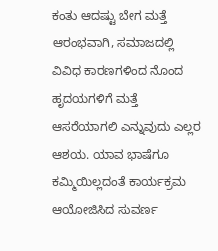ಕಂತು ಆದಷ್ಟು ಬೇಗ ಮತ್ತೆ ಆರಂಭವಾಗಿ, ಸಮಾಜದಲ್ಲಿ ವಿವಿಧ ಕಾರಣಗಳಿಂದ ನೊಂದ ಹೃದಯಗಳಿಗೆ ಮತ್ತೆ ಆಸರೆಯಾಗಲಿ ಎನ್ನುವುದು ಎಲ್ಲರ ಆಶಯ. ಯಾವ ಭಾಷೆಗೂ ಕಮ್ಮಿಯಿಲ್ಲದಂತೆ ಕಾರ್ಯಕ್ರಮ ಆಯೋಜಿಸಿದ ಸುವರ್ಣ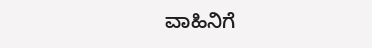ವಾಹಿನಿಗೆ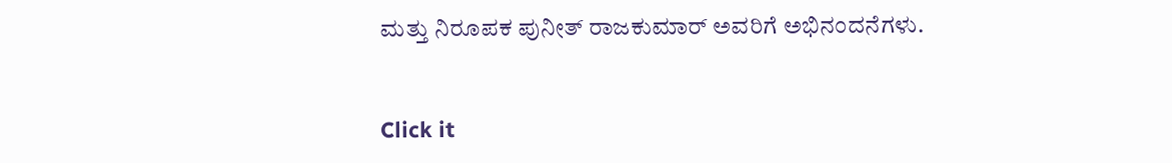ಮತ್ತು ನಿರೂಪಕ ಪುನೀತ್ ರಾಜಕುಮಾರ್ ಅವರಿಗೆ ಅಭಿನಂದನೆಗಳು.


Click it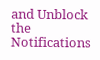and Unblock the Notifications